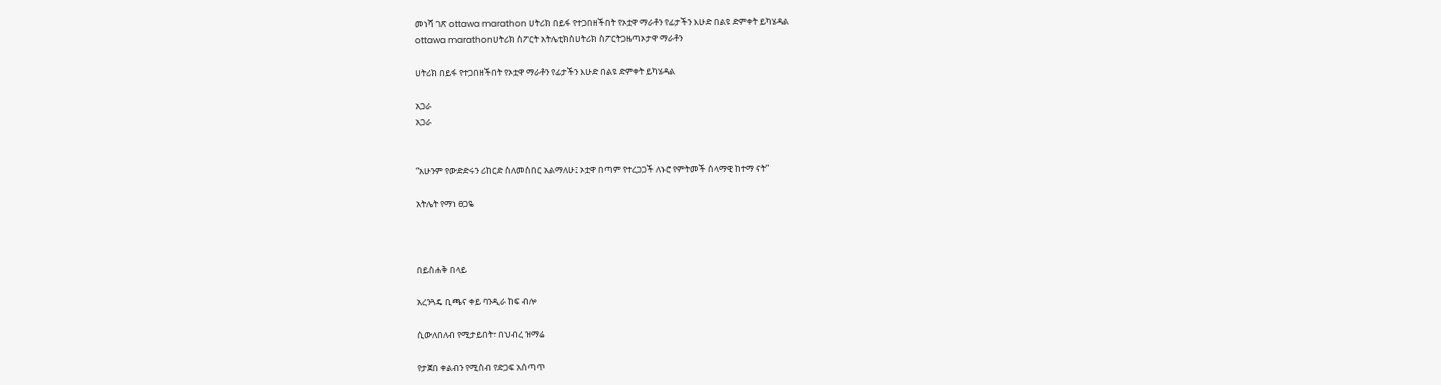መነሻ ገጽ ottawa marathon ሀትሪክ በይፋ የተጋበዘችበት የኦቷዋ ማራቶን የፊታችን እሁድ በልዩ ድምቀት ይካሄዳል
ottawa marathonሀትሪክ ስፖርት አትሌቲክስሀትሪክ ስፖርትጋዜጣኦታዋ ማራቶን

ሀትሪክ በይፋ የተጋበዘችበት የኦቷዋ ማራቶን የፊታችን እሁድ በልዩ ድምቀት ይካሄዳል

አጋራ
አጋራ


“አሁንም የውድድሩን ሪከርድ ስለመስበር አልማለሁ፤ ኦቷዋ በጣም የተረጋጋች ለኑሮ የምትመች ሰላማዊ ከተማ ናት”

አትሌት የማነ ፀጋዬ



በይስሐቅ በላይ

አረንጓዴ ቢጫና ቀይ ባንዲራ ከፍ ብሎ

ሲውለበለብ የሚታይበት፣ በህብረ ዝማሬ

የታጀበ ቀልብን የሚስብ የድጋፍ አሰጣጥ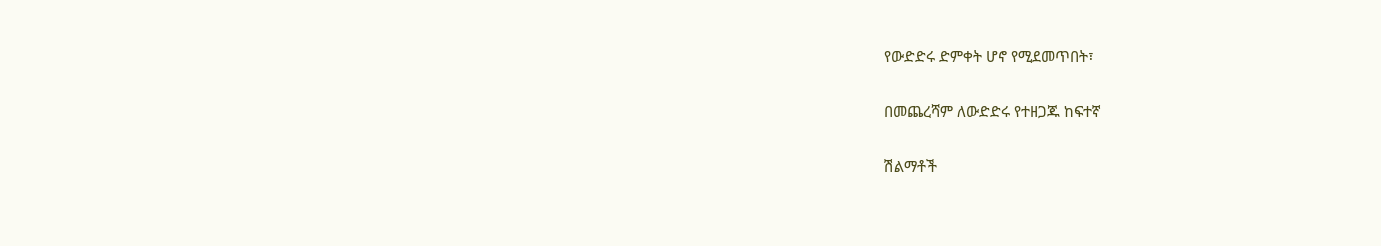የውድድሩ ድምቀት ሆኖ የሚደመጥበት፣

በመጨረሻም ለውድድሩ የተዘጋጁ ከፍተኛ

ሽልማቶች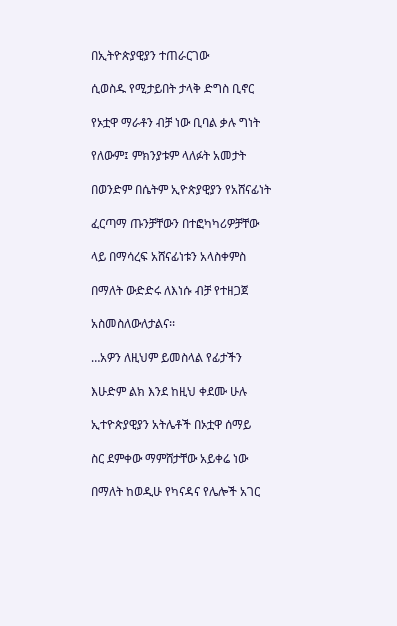በኢትዮጵያዊያን ተጠራርገው

ሲወስዱ የሚታይበት ታላቅ ድግስ ቢኖር

የኦቷዋ ማራቶን ብቻ ነው ቢባል ቃሉ ግነት

የለውም፤ ምክንያቱም ላለፉት አመታት

በወንድም በሴትም ኢዮጵያዊያን የአሸናፊነት

ፈርጣማ ጡንቻቸውን በተፎካካሪዎቻቸው

ላይ በማሳረፍ አሸናፊነቱን አላስቀምስ

በማለት ውድድሩ ለእነሱ ብቻ የተዘጋጀ

አስመስለውለታልና፡፡

…አዎን ለዚህም ይመስላል የፊታችን

እሁድም ልክ እንደ ከዚህ ቀደሙ ሁሉ

ኢተዮጵያዊያን አትሌቶች በኦቷዋ ሰማይ

ስር ደምቀው ማምሸታቸው አይቀሬ ነው

በማለት ከወዲሁ የካናዳና የሌሎች አገር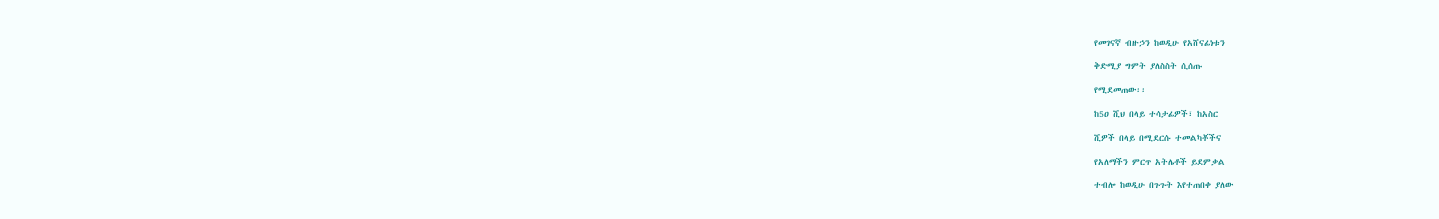የመገናኛ ብዙኃን ከወዲሁ የአሸናፊነቱን

ቅድሚያ ግምት ያለስስት ሲሰጡ

የሚደመጠው፡፡

ከ5ዐ ሺህ በላይ ተሳታፊዎች፣ ከአስር

ሺዎች በላይ በሚደርሱ ተመልካቾችና

የአለማችን ምርጥ አትሌቶች ይደምቃል

ተብሎ ከወዲሁ በጉጉት እየተጠበቀ ያለው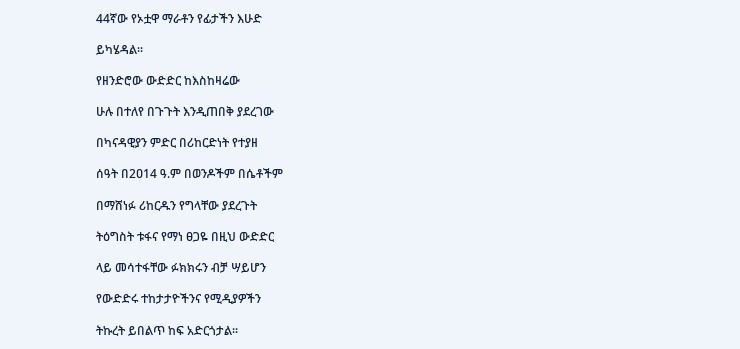44ኛው የኦቷዋ ማራቶን የፊታችን እሁድ

ይካሄዳል፡፡

የዘንድሮው ውድድር ከእስከዛሬው

ሁሉ በተለየ በጉጉት እንዲጠበቅ ያደረገው

በካናዳዊያን ምድር በሪከርድነት የተያዘ

ሰዓት በ2ዐ14 ዓ.ም በወንዶችም በሴቶችም

በማሸነፉ ሪከርዱን የግላቸው ያደረጉት

ትዕግስት ቱፋና የማነ ፀጋዬ በዚህ ውድድር

ላይ መሳተፋቸው ፉክክሩን ብቻ ሣይሆን

የውድድሩ ተከታታዮችንና የሚዲያዎችን

ትኩረት ይበልጥ ከፍ አድርጎታል፡፡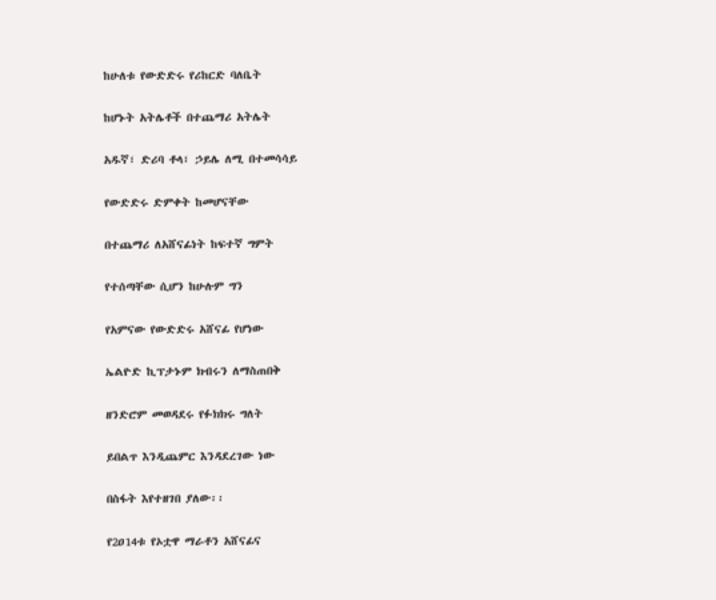ከሁለቱ የውድድሩ የሪከርድ ባለቤት

ከሆኑት አትሌቶች በተጨማሪ አትሌት

አዱኛ፣ ድሪባ ቶላ፣ ኃይሌ ለሚ በተመሳሳይ

የውድድሩ ድምቀት ከመሆናቸው

በተጨማሪ ለአሸናፊነት ከፍተኛ ግምት

የተሰጣቸው ሲሆን ከሁሉም ግን

የአምናው የውድድሩ አሸናፊ የሆነው

ኤልዮድ ኪፕታኑም ክብሩን ለማስጠበቅ

ዘንድሮም መወዳደሩ የፉክክሩ ግለት

ይበልጥ እንዲጨምር እንዳደረገው ነው

በስፋት እየተዘገበ ያለው፡፡

የ2ዐ14ቱ የኦቷዋ ማራቶን አሸናፊና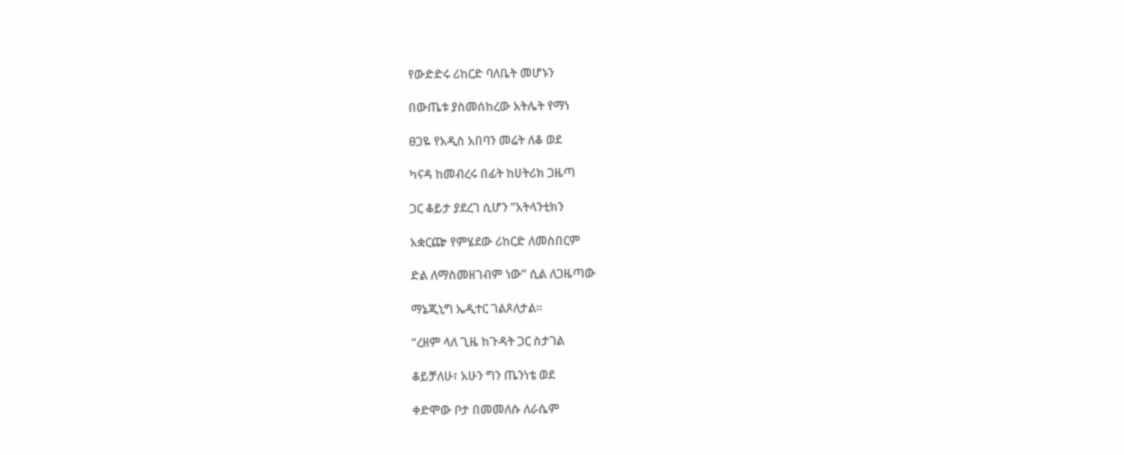የውድድሩ ሪከርድ ባለቤት መሆኑን

በውጤቱ ያስመሰከረው አትሌት የማነ

ፀጋዬ የአዲስ አበባን መሬት ለቆ ወደ

ካናዳ ከመብረሩ በፊት ከሀትሪክ ጋዜጣ

ጋር ቆይታ ያደረገ ሲሆን ”አትላንቲክን

አቋርጬ የምሄደው ሪከርድ ለመስበርም

ድል ለማስመዘገብም ነው” ሲል ለጋዜጣው

ማኔጂኒግ ኤዲተር ገልጾለታል፡፡

“ረዘም ላለ ጊዜ ከጉዳት ጋር ስታገል

ቆይቻለሁ፣ አሁን ግን ጤንነቴ ወደ

ቀድሞው ቦታ በመመለሱ ለራሴም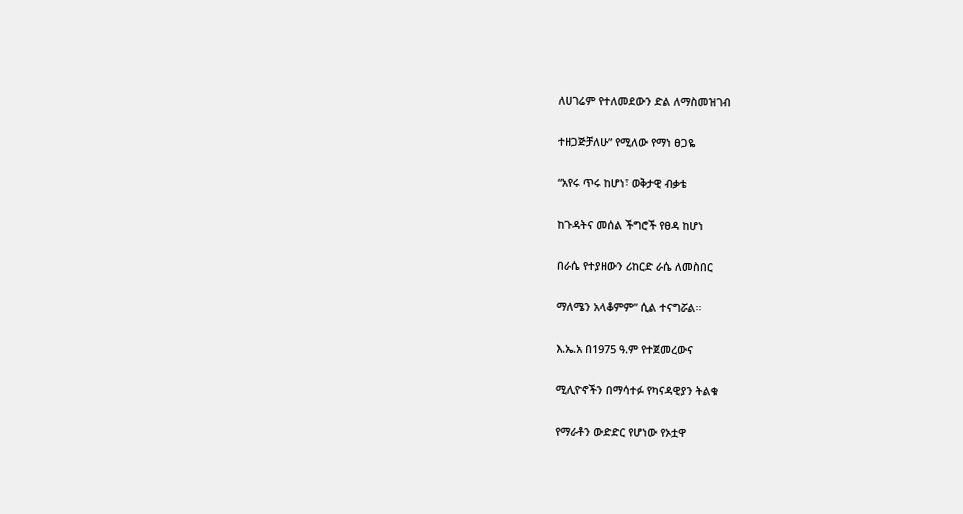ለሀገሬም የተለመደውን ድል ለማስመዝገብ

ተዘጋጅቻለሁ” የሚለው የማነ ፀጋዬ

“አየሩ ጥሩ ከሆነ፣ ወቅታዊ ብቃቴ

ከጉዳትና መሰል ችግሮች የፀዳ ከሆነ

በራሴ የተያዘውን ሪከርድ ራሴ ለመስበር

ማለሜን አላቆምም” ሲል ተናግሯል፡፡

እ.ኤ.አ በ1975 ዓ.ም የተጀመረውና

ሚሊዮኖችን በማሳተፉ የካናዳዊያን ትልቁ

የማራቶን ውድድር የሆነው የኦቷዋ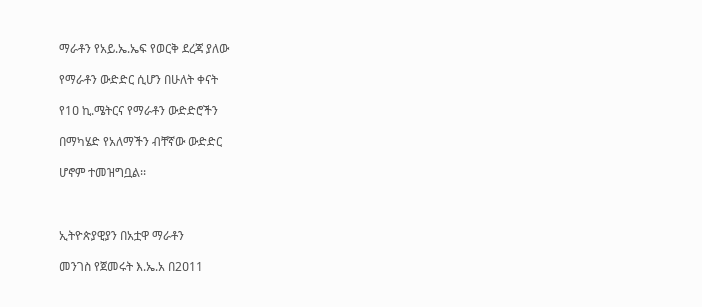ማራቶን የአይ.ኤ.ኤፍ የወርቅ ደረጃ ያለው

የማራቶን ውድድር ሲሆን በሁለት ቀናት

የ1ዐ ኪ.ሜትርና የማራቶን ውድድሮችን

በማካሄድ የአለማችን ብቸኛው ውድድር

ሆኖም ተመዝግቧል፡፡



ኢትዮጵያዊያን በአቷዋ ማራቶን

መንገስ የጀመሩት እ.ኤ.አ በ2ዐ11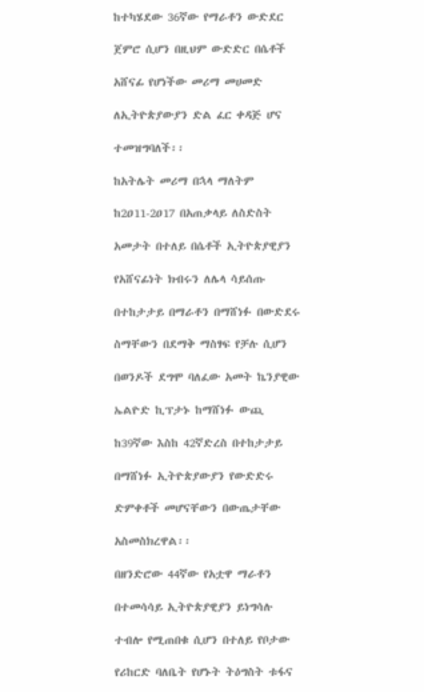ከተካሄደው 36ኛው የማራቶን ውድደር

ጀምሮ ሲሆን በዚህም ውድድር በሴቶች

አሸናፊ የሆነችው መሪማ መሀመድ

ለኢትዮጵያውያን ድል ፈር ቀዳጅ ሆና

ተመዝግባለች፡፡

ከአትሌት መሪማ በኋላ ማለትም

ከ2ዐ11-2ዐ17 በአጠቃላይ ለስድስት

አመታት በተለይ በሴቶች ኢትዮጵያዊያን

የአሸናፊነት ክብሩን ለሌላ ሳይሰጡ

በተከታታይ በማራቶን በማሸነፉ በውድደሩ

ስማቸውን በደማቅ ማስፃፍ የቻሉ ሲሆን

በወንዶች ደግሞ ባለፈው አመት ኬንያዊው

ኤልዮድ ኪፕታኑ ከማሸነፉ ውጪ

ከ39ኛው እስከ 42ኛድረስ በተከታታይ

በማሸነፉ ኢትዮጵያውያን የውድድሩ

ድምቀቶች መሆናቸውን በውጤታቸው

አስመስክረዋል፡፡

በዘንድሮው 44ኛው የአቷዋ ማራቶን

በተመሳሳይ ኢትዮጵያዊያን ይነግሳሉ

ተብሎ የሚጠበቁ ሲሆን በተለይ የቦታው

የሪከርድ ባለቤት የሆኑት ትዕግስት ቱፋና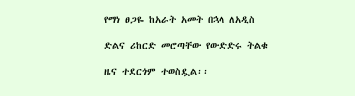የማነ ፀጋዬ ከአራት አመት በኋላ ለአዲስ

ድልና ሪከርድ መሮጣቸው የውድድሩ ትልቁ

ዜና ተደርጎም ተወስዷል፡፡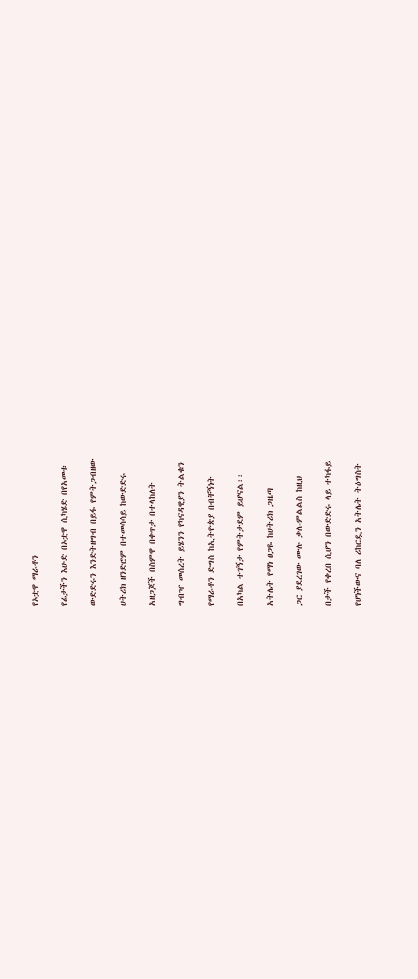የኦቷዋ ማራቶን

የፊታችን እሁድ በኦቷዋ ሲካሄድ በየአመቱ

ውድድሩን እንድትዘግብ በይፋ የምትጋብዘው

ሀትሪክ ዘንድሮም በተመሳሳይ ከውድድሩ

አዘጋጆች በስምዋ በቀጥታ በተላከለት

ግብዣ መሰረት ይሄንን የካናዳዊያን ትልቁን

የማራቶን ድግስ ከኢትዮጵያ በብቸኝነት

በአካል ተገኝታ የምትታደም ይሆናል፡፡

አትሌት የማነ ፀጋዬ ከሀትሪክ ጋዜጣ

ጋር ያደረገው ሙሉ ቃለ-ምልልስ ከዚህ

በታች የቀረበ ሲሆን በውድድሩ ላይ ተካፋይ

የሆነችውና ባለ ሪከርዷን አትሌት ትዕግስት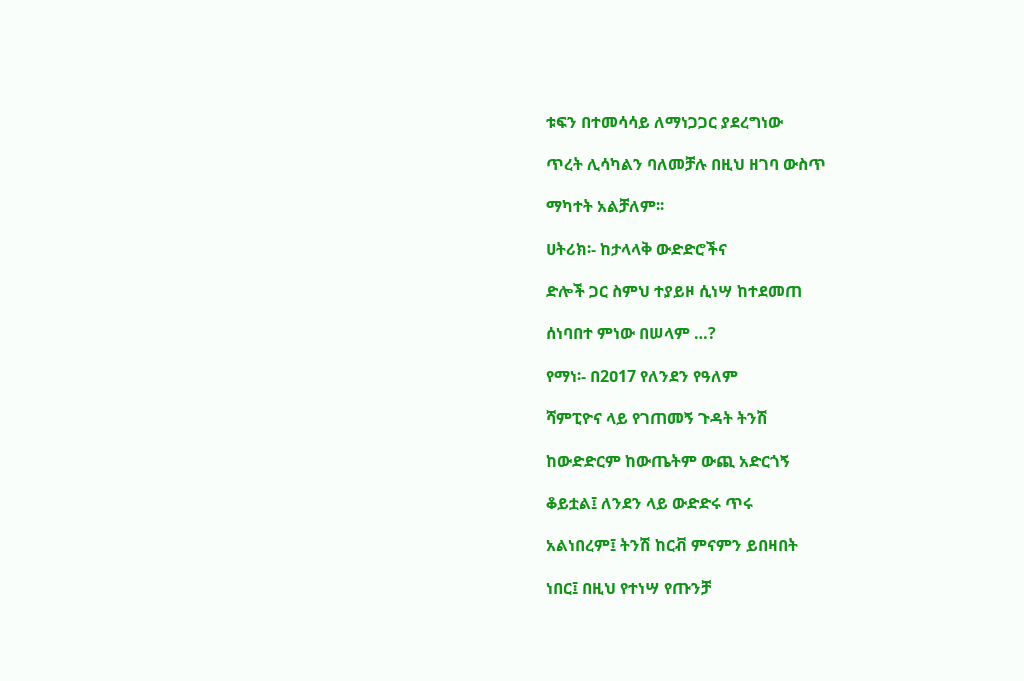ቱፍን በተመሳሳይ ለማነጋጋር ያደረግነው

ጥረት ሊሳካልን ባለመቻሉ በዚህ ዘገባ ውስጥ

ማካተት አልቻለም፡፡

ሀትሪክ፡- ከታላላቅ ውድድሮችና

ድሎች ጋር ስምህ ተያይዞ ሲነሣ ከተደመጠ

ሰነባበተ ምነው በሠላም …?

የማነ፡- በ2ዐ17 የለንደን የዓለም

ሻምፒዮና ላይ የገጠመኝ ጉዳት ትንሽ

ከውድድርም ከውጤትም ውጪ አድርጎኝ

ቆይቷል፤ ለንደን ላይ ውድድሩ ጥሩ

አልነበረም፤ ትንሽ ከርቭ ምናምን ይበዛበት

ነበር፤ በዚህ የተነሣ የጡንቻ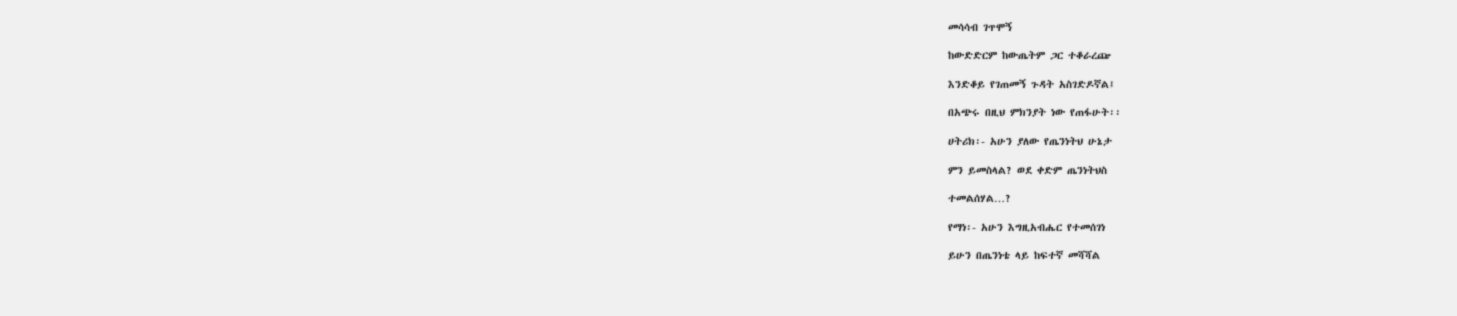መሳሳብ ገጥሞኝ

ከውድድርም ከውጤትም ጋር ተቆራረጬ

እንድቆይ የገጠመኝ ጉዳት አስገድዶኛል፤

በአጭሩ በዚህ ምክንያት ነው የጠፋሁት፡፡

ሀትሪክ፡- አሁን ያለው የጤንነትህ ሁኔታ

ምን ይመስላል? ወደ ቀድም ጤንነትህስ

ተመልሰሃል…?

የማነ፡- አሁን እግዚአብሔር የተመሰገነ

ይሁን በጤንነቴ ላይ ከፍተኛ መሻሻል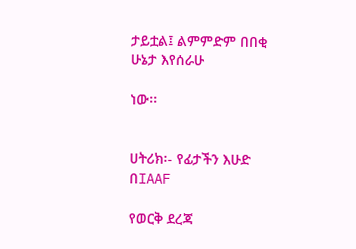ታይቷል፤ ልምምድም በበቂ ሁኔታ እየሰራሁ

ነው፡፡


ሀትሪክ፡- የፊታችን እሁድ በIAAF

የወርቅ ደረጃ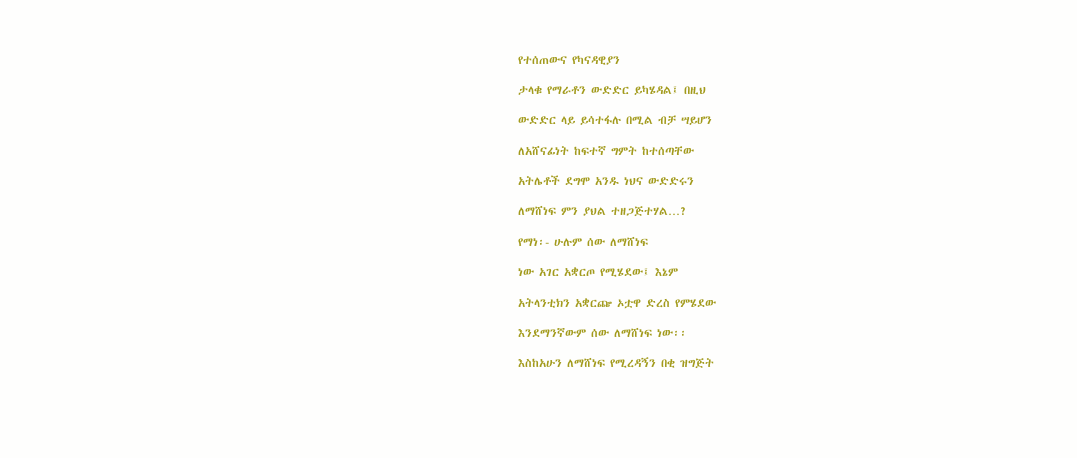የተሰጠውና የካናዳዊያን

ታላቁ የማራቶን ውድድር ይካሄዳል፤ በዚህ

ውድድር ላይ ይሳተፋሉ በሚል ብቻ ሣይሆን

ለአሸናፊነት ከፍተኛ ግምት ከተሰጣቸው

አትሌቶች ደግሞ አንዱ ነህና ውድድሩን

ለማሸነፍ ምን ያህል ተዘጋጅተሃል…?

የማነ፡- ሁሉም ሰው ለማሸነፍ

ነው አገር አቋርጦ የሚሄደው፤ እኔም

አትላንቲክን አቋርጬ ኦቷዋ ድረስ የምሄደው

እንደማንኛውም ሰው ለማሸነፍ ነው፡፡

እስከአሁን ለማሸነፍ የሚረዳኝን በቂ ዝግጅት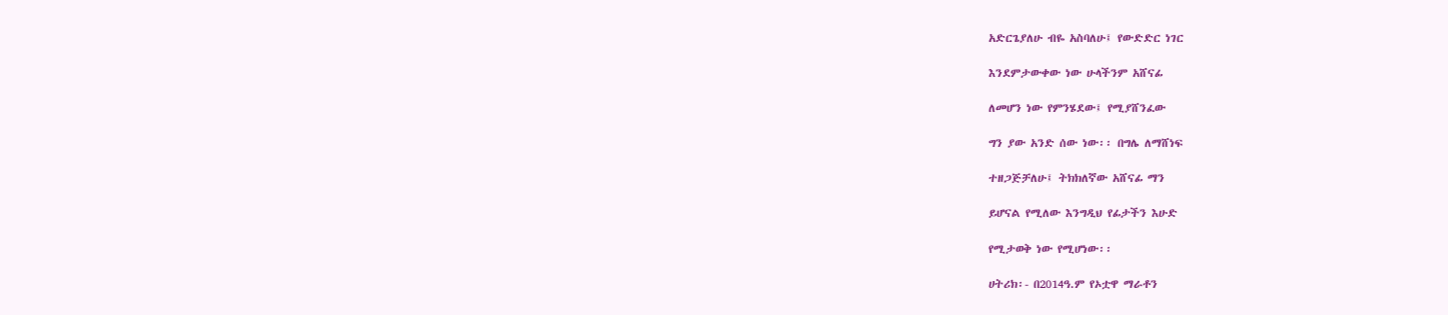አድርጌያለሁ ብዬ አስባለሁ፤ የውድድር ነገር

እንደምታውቀው ነው ሁላችንም አሸናፊ

ለመሆን ነው የምንሄደው፤ የሚያሸንፈው

ግን ያው አንድ ሰው ነው፡፡ በግሌ ለማሸነፍ

ተዘጋጅቻለሁ፤ ትክክለኛው አሸናፊ ማን

ይሆናል የሚለው እንግዲህ የፊታችን እሁድ

የሚታወቅ ነው የሚሆነው፡፡

ሀትሪክ፡- በ2014ዓ.ም የኦቷዋ ማራቶን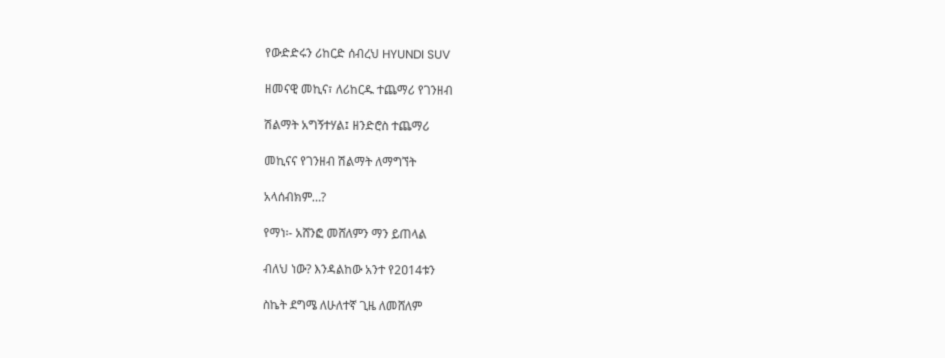የውድድሩን ሪከርድ ሰብረህ HYUNDI SUV

ዘመናዊ መኪና፣ ለሪከርዱ ተጨማሪ የገንዘብ

ሽልማት አግኝተሃል፤ ዘንድሮስ ተጨማሪ

መኪናና የገንዘብ ሽልማት ለማግኘት

አላሰብክም…?

የማነ፡- አሸንፎ መሸለምን ማን ይጠላል

ብለህ ነው? እንዳልከው አንተ የ2ዐ14ቱን

ስኬት ደግሜ ለሁለተኛ ጊዜ ለመሸለም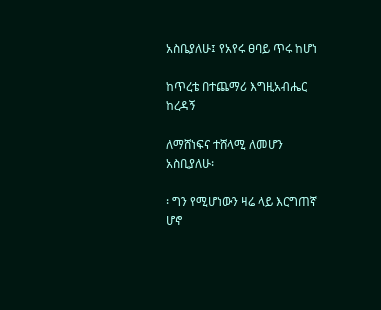አስቤያለሁ፤ የአየሩ ፀባይ ጥሩ ከሆነ

ከጥረቴ በተጨማሪ እግዚአብሔር ከረዳኝ

ለማሸነፍና ተሸላሚ ለመሆን አስቢያለሁ፡

፡ ግን የሚሆነውን ዛሬ ላይ እርግጠኛ ሆኖ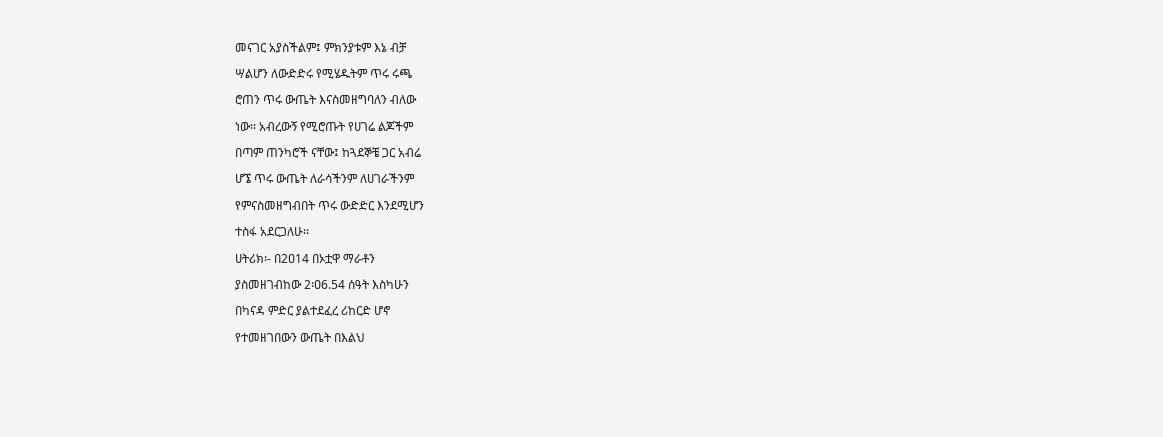መናገር አያስችልም፤ ምክንያቱም እኔ ብቻ

ሣልሆን ለውድድሩ የሚሄዱትም ጥሩ ሩጫ

ሮጠን ጥሩ ውጤት እናስመዘግባለን ብለው

ነው፡፡ አብረውኝ የሚሮጡት የሀገሬ ልጆችም

በጣም ጠንካሮች ናቸው፤ ከጓደኞቼ ጋር አብሬ

ሆኜ ጥሩ ውጤት ለራሳችንም ለሀገራችንም

የምናስመዘግብበት ጥሩ ውድድር እንደሚሆን

ተስፋ አደርጋለሁ፡፡

ሀትሪክ፡- በ2ዐ14 በኦቷዋ ማራቶን

ያስመዘገብከው 2፡ዐ6.54 ሰዓት እስካሁን

በካናዳ ምድር ያልተደፈረ ሪከርድ ሆኖ

የተመዘገበውን ውጤት በእልህ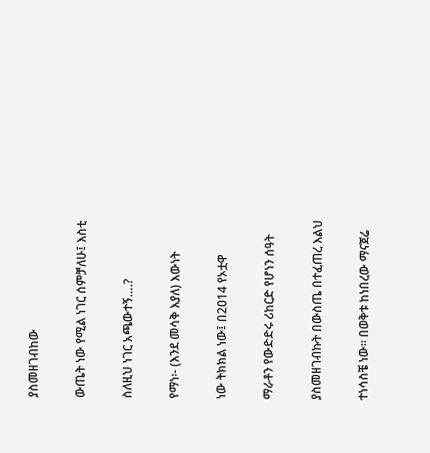ያስመዘገብከው

ውጤት ነው የሚል ነገር ሰምቻለሁ፤ እስቲ

ስለዚህ ነገር አጫውተኝ….?

የማነ፡- (እንደ መሳቅ እያለ) እውነት

ነው ትክክል ነው፤ በ2ዐ14 የኦቷዋ

ማራቶን የውድድሩ ሪከርድ የሆነን ሰዓት

ያስመዘገብኩት በውስጤ በተፈጠረ እልህ

ተነሳስቼ ነው፡፡ በወቅቱ ከነበረው ማናጀሬ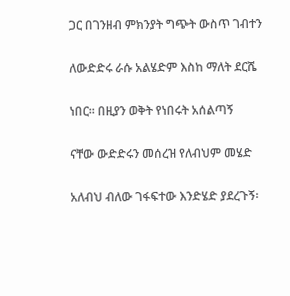ጋር በገንዘብ ምክንያት ግጭት ውስጥ ገብተን

ለውድድሩ ራሱ አልሄድም እስከ ማለት ደርሼ

ነበር፡፡ በዚያን ወቅት የነበሩት አሰልጣኝ

ናቸው ውድድሩን መሰረዝ የለብህም መሄድ

አለብህ ብለው ገፋፍተው እንድሄድ ያደረጉኝ፡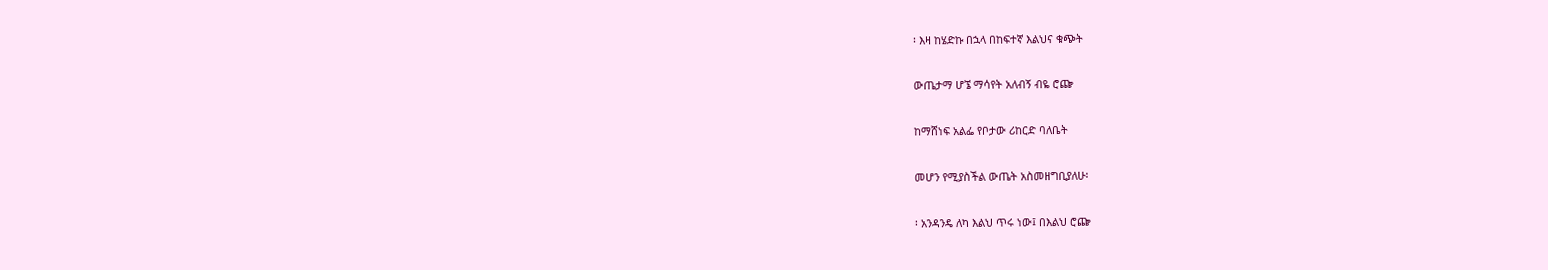፡ እዛ ከሄድኩ በኋላ በከፍተኛ እልህና ቁጭት

ውጤታማ ሆኜ ማሳየት አለብኝ ብዬ ሮጬ

ከማሸነፍ አልፌ የቦታው ሪከርድ ባለቤት

መሆን የሚያስችል ውጤት አስመዘግቢያለሁ፡

፡ አንዳንዴ ለካ እልህ ጥሩ ነው፤ በእልህ ሮጬ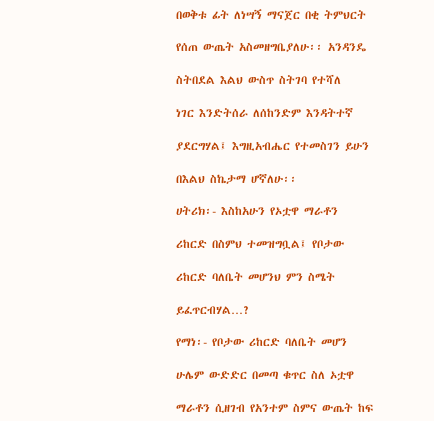በወቅቱ ፊት ለነሣኝ ማናጀር በቂ ትምህርት

የሰጠ ውጤት አስመዘግቤያለሁ፡፡ አንዳንዴ

ስትበደል እልህ ውስጥ ስትገባ የተሻለ

ነገር እንድትሰራ ለሰከንድም እንዳትተኛ

ያደርግሃል፤ እግዚአብሔር የተመስገን ይሁን

በእልህ ስኬታማ ሆኛለሁ፡፡

ሀትሪክ፡- እስከአሁን የኦቷዋ ማራቶን

ሪከርድ በስምህ ተመዝግቧል፤ የቦታው

ሪከርድ ባለቤት መሆንህ ምን ስሜት

ይፈጥርብሃል…?

የማነ፡- የቦታው ሪከርድ ባለቤት መሆን

ሁሌም ውድድር በመጣ ቁጥር ስለ ኦቷዋ

ማራቶን ሲዘገብ የአንተም ስምና ውጤት ከፍ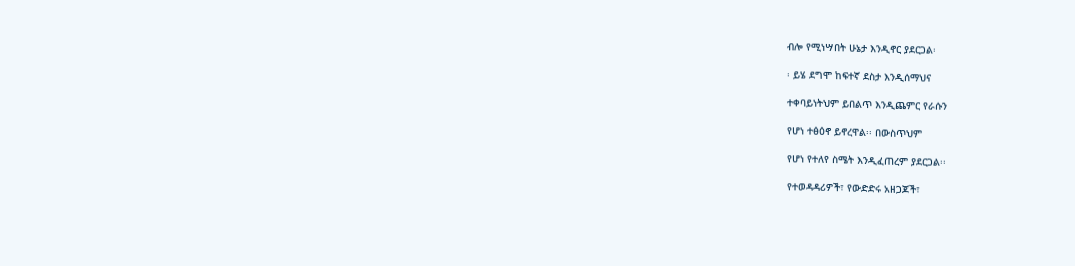ብሎ የሚነሣበት ሁኔታ እንዲኖር ያደርጋል፡

፡ ይሄ ደግሞ ከፍተኛ ደስታ እንዲሰማህና

ተቀባይነትህም ይበልጥ እንዲጨምር የራሱን

የሆነ ተፅዕኖ ይኖረዋል፡፡ በውስጥህም

የሆነ የተለየ ስሜት እንዲፈጠረም ያደርጋል፡፡

የተወዳዳሪዎች፣ የውድድሩ አዘጋጆች፣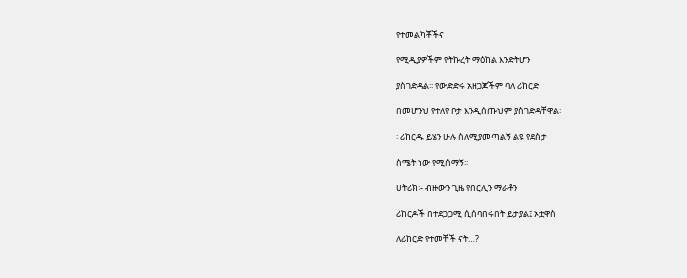የተመልካቾችና

የሚዲያዎችም የትኩረት ማዕከል እንድትሆን

ያስገድዳል፡፡ የውድድሩ አዘጋጆችም ባለ ሪከርድ

በመሆንህ የተለየ ቦታ እንዲሰጡህም ያስገድዳቸዋል፡

፡ ሪከርዱ ይሄን ሁሉ ስለሚያመጣልኝ ልዩ የደስታ

ስሜት ነው የሚሰማኝ፡፡

ሀትሪክ፡- ብዙውን ጊዜ የበርሊን ማራቶን

ሪከርዶች በተደጋጋሚ ሲሰባበሩበት ይታያል፤ ኦቷዋስ

ለሪከርድ የተመቸች ናት…?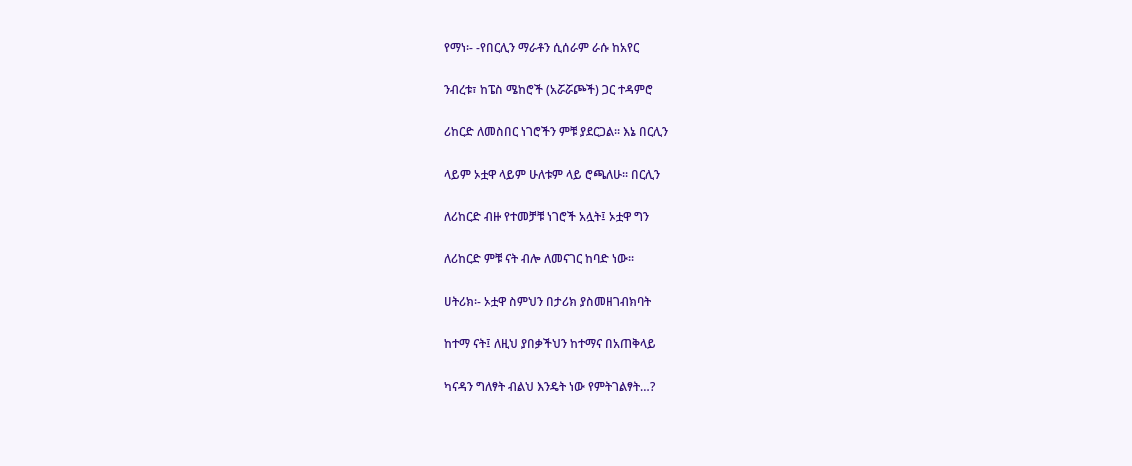የማነ፡- -የበርሊን ማራቶን ሲሰራም ራሱ ከአየር

ንብረቱ፣ ከፔስ ሜከሮች (አሯሯጮች) ጋር ተዳምሮ

ሪከርድ ለመስበር ነገሮችን ምቹ ያደርጋል፡፡ እኔ በርሊን

ላይም ኦቷዋ ላይም ሁለቱም ላይ ሮጫለሁ፡፡ በርሊን

ለሪከርድ ብዙ የተመቻቹ ነገሮች አሏት፤ ኦቷዋ ግን

ለሪከርድ ምቹ ናት ብሎ ለመናገር ከባድ ነው፡፡

ሀትሪክ፡- ኦቷዋ ስምህን በታሪክ ያስመዘገብክባት

ከተማ ናት፤ ለዚህ ያበቃችህን ከተማና በአጠቅላይ

ካናዳን ግለፃት ብልህ እንዴት ነው የምትገልፃት…?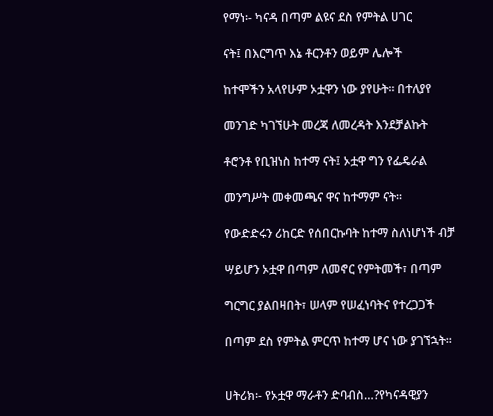የማነ፡- ካናዳ በጣም ልዩና ደስ የምትል ሀገር

ናት፤ በእርግጥ እኔ ቶርንቶን ወይም ሌሎች

ከተሞችን አላየሁም ኦቷዋን ነው ያየሁት፡፡ በተለያየ

መንገድ ካገኘሁት መረጃ ለመረዳት እንደቻልኩት

ቶሮንቶ የቢዝነስ ከተማ ናት፤ ኦቷዋ ግን የፌዴራል

መንግሥት መቀመጫና ዋና ከተማም ናት፡፡

የውድድሩን ሪከርድ የሰበርኩባት ከተማ ስለነሆነች ብቻ

ሣይሆን ኦቷዋ በጣም ለመኖር የምትመች፣ በጣም

ግርግር ያልበዛበት፣ ሠላም የሠፈነባትና የተረጋጋች

በጣም ደስ የምትል ምርጥ ከተማ ሆና ነው ያገኘኋት፡፡


ሀትሪክ፡- የኦቷዋ ማራቶን ድባብስ…?የካናዳዊያን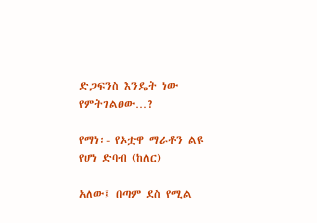ድጋፍንስ እንዴት ነው የምትገልፀው…?

የማነ፡- የኦቷዋ ማራቶን ልዩ የሆነ ድባብ (ከለር)

አለው፤ በጣም ደስ የሚል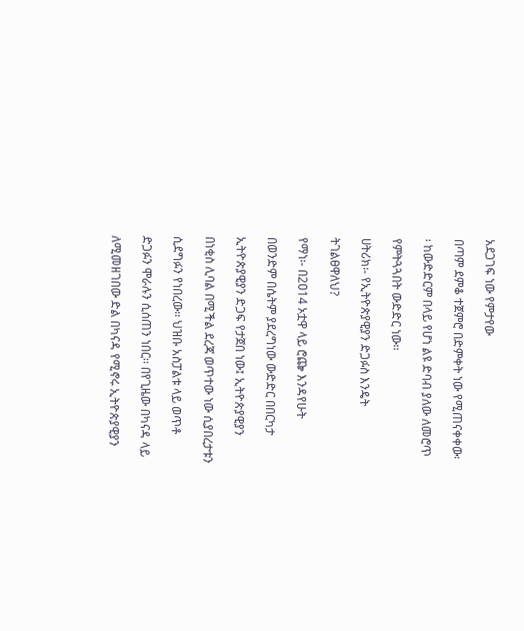አደጋገፍ ነው የምታየው

በጣም ደምቆ ተጀምሮ በድምቀት ነው የሚጠናቀቀው፡

፡ ከውድድርም በላይ የሆነ ልዩ ድባብ ያለው ለመሮጥ

የምትጓጓበት ውድድር ነው፡፡

ሀትሪክ፡- የኢትዮጵያዊያን ድጋፉስ እንዴት

ትገልፀዋለህ?

የማነ፡- በ2ዐ14 ኦቷዋ ላይ ሮጬ እንዳየሁት

በወንድም በሴትም ያደረግነው ውድድር በበርካታ

ኢትዮጵያዊያን ድጋፍ የታጀበ ነው፤ ኢትዮጵያዊያን

በነቂስ ሊባል በሚችል ደረጃ ወጥተው ነው ሲያበረታቱን

ሲደግፉን የነበረው፡፡ ህዝቡ አስፓልቱ ላይ ወጥቶ

ድጋፉን ሞራሉን ሲሰጠን ነበር፡፡ በየጊዜው በካናዳ ላይ

ለሚመዘገበው ድል በካናዳ የሚኖሩ ኢትዮጵያዊያን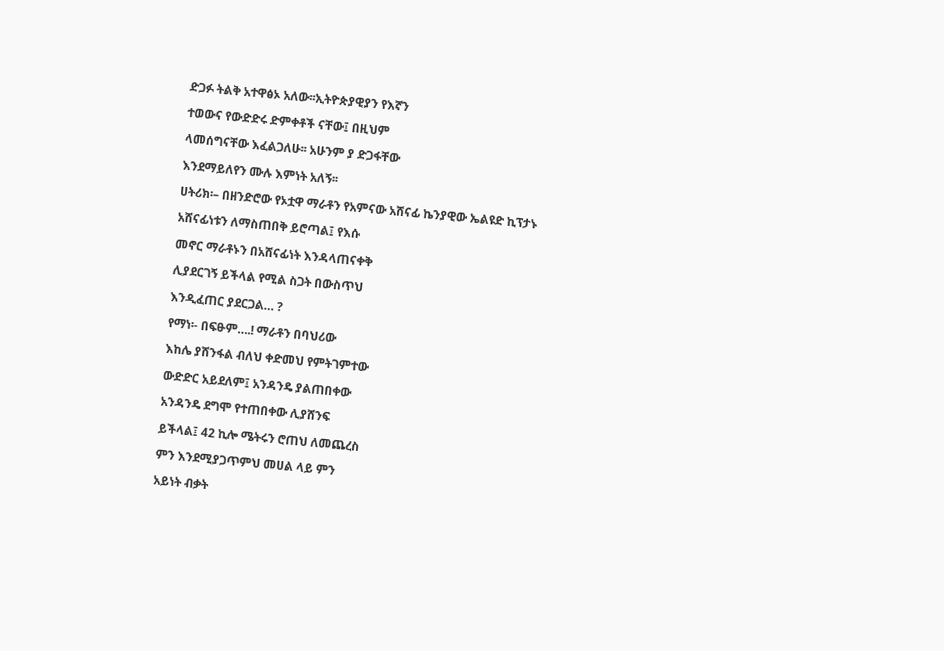ድጋፉ ትልቅ አተዋፅኦ አለው፡፡ኢትዮጵያዊያን የእኛን

ተወውና የውድድሩ ድምቀቶች ናቸው፤ በዚህም

ላመሰግናቸው እፈልጋለሁ፡፡ አሁንም ያ ድጋፋቸው

እንደማይለየን ሙሉ እምነት አለኝ፡፡

ሀትሪክ፡– በዘንድሮው የኦቷዋ ማራቶን የአምናው አሸናፊ ኬንያዊው ኤልዩድ ኪፕታኑ

አሸናፊነቱን ለማስጠበቅ ይሮጣል፤ የእሱ

መኖር ማራቶኑን በአሸናፊነት እንዳላጠናቀቅ

ሊያደርገኝ ይችላል የሚል ስጋት በውስጥህ

እንዲፈጠር ያደርጋል… ?

የማነ፡- በፍፁም….! ማራቶን በባህሪው

እከሌ ያሸንፋል ብለህ ቀድመህ የምትገምተው

ውድድር አይደለም፤ አንዳንዴ ያልጠበቀው

አንዳንዴ ደግሞ የተጠበቀው ሊያሸንፍ

ይችላል፤ 42 ኪሎ ሜትሩን ሮጠህ ለመጨረስ

ምን እንደሚያጋጥምህ መሀል ላይ ምን

አይነት ብቃት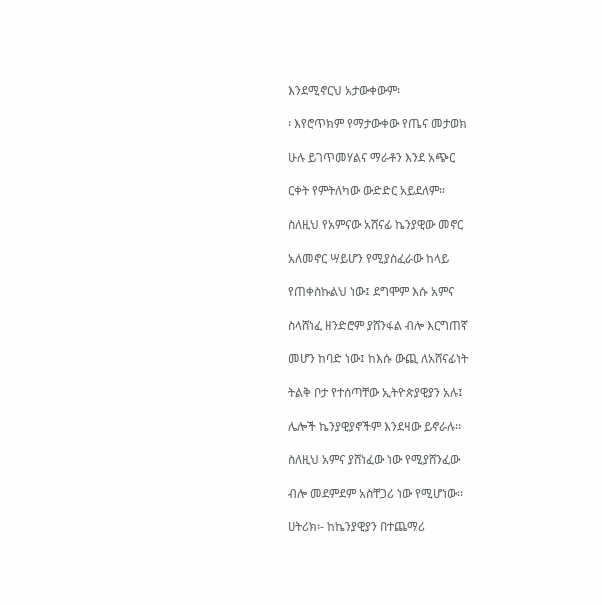እንደሚኖርህ አታውቀውም፡

፡ እየሮጥክም የማታውቀው የጤና መታወክ

ሁሉ ይገጥመሃልና ማራቶን እንደ አጭር

ርቀት የምትለካው ውድድር አይደለም፡፡

ስለዚህ የአምናው አሸናፊ ኬንያዊው መኖር

አለመኖር ሣይሆን የሚያስፈራው ከላይ

የጠቀስኩልህ ነው፤ ደግሞም እሱ አምና

ስላሸነፈ ዘንድሮም ያሸንፋል ብሎ እርግጠኛ

መሆን ከባድ ነው፤ ከእሱ ውጪ ለአሸናፊነት

ትልቅ ቦታ የተሰጣቸው ኢትዮጵያዊያን አሉ፤

ሌሎች ኬንያዊያኖችም እንደዛው ይኖራሉ፡፡

ስለዚህ አምና ያሸነፈው ነው የሚያሸንፈው

ብሎ መደምደም አስቸጋሪ ነው የሚሆነው፡፡

ሀትሪክ፡- ከኬንያዊያን በተጨማሪ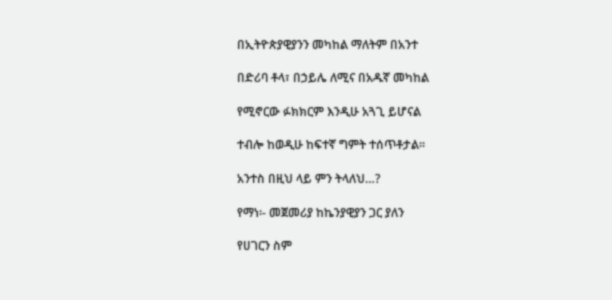በኢትዮጵያዊያንን መካከል ማለትም በአንተ

በድሪባ ቶላ፣ በኃይሌ ለሚና በአዱኛ መካከል

የሚኖርው ፉክክርም እንዲሁ አጓጊ ይሆናል

ተብሎ ከወዲሁ ከፍተኛ ግምት ተሰጥቶታል፡፡

አንተስ በዚህ ላይ ምን ትላለህ…?

የማነ፡- መጀመሪያ ከኬንያዊያን ጋር ያለን

የሀገርን ስም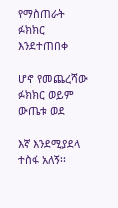የማስጠራት ፉክክር እንደተጠበቀ

ሆኖ የመጨረሻው ፉክክር ወይም ውጤቱ ወደ

እኛ እንደሚያደላ ተስፋ አለኝ፡፡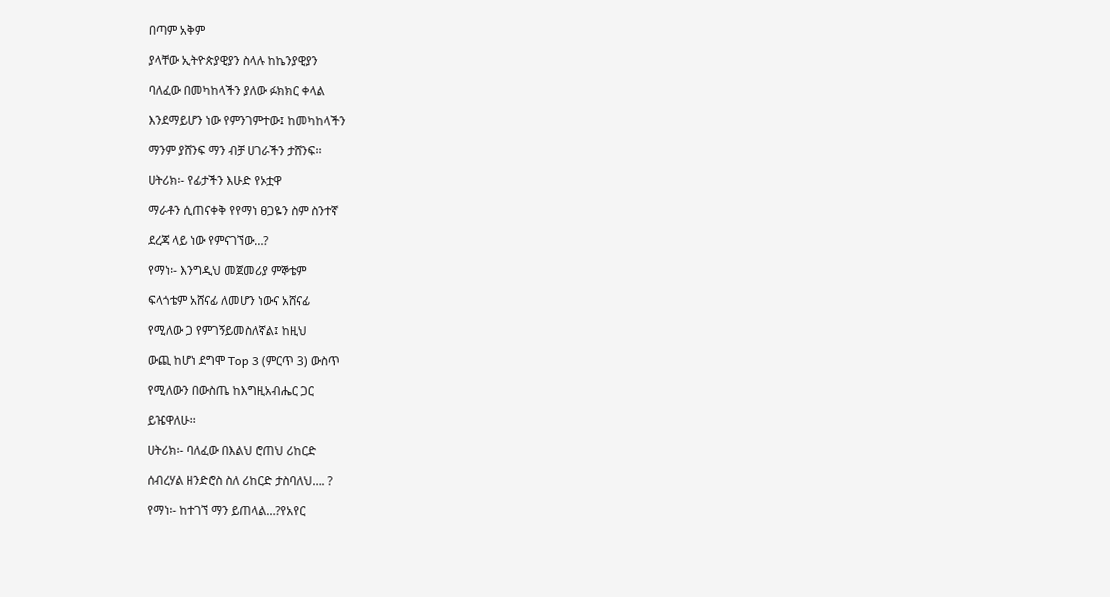በጣም አቅም

ያላቸው ኢትዮጵያዊያን ስላሉ ከኬንያዊያን

ባለፈው በመካከላችን ያለው ፉክክር ቀላል

እንደማይሆን ነው የምንገምተው፤ ከመካከላችን

ማንም ያሸንፍ ማን ብቻ ሀገራችን ታሸንፍ፡፡

ሀትሪክ፡- የፊታችን እሁድ የኦቷዋ

ማራቶን ሲጠናቀቅ የየማነ ፀጋዬን ስም ስንተኛ

ደረጃ ላይ ነው የምናገኘው…?

የማነ፡- እንግዲህ መጀመሪያ ምኞቴም

ፍላጎቴም አሸናፊ ለመሆን ነውና አሸናፊ

የሚለው ጋ የምገኝይመስለኛል፤ ከዚህ

ውጪ ከሆነ ደግሞ Top 3 (ምርጥ 3) ውስጥ

የሚለውን በውስጤ ከእግዚአብሔር ጋር

ይዤዋለሁ፡፡

ሀትሪክ፡- ባለፈው በእልህ ሮጠህ ሪከርድ

ሰብረሃል ዘንድሮስ ስለ ሪከርድ ታስባለህ…. ?

የማነ፡- ከተገኘ ማን ይጠላል…?የአየር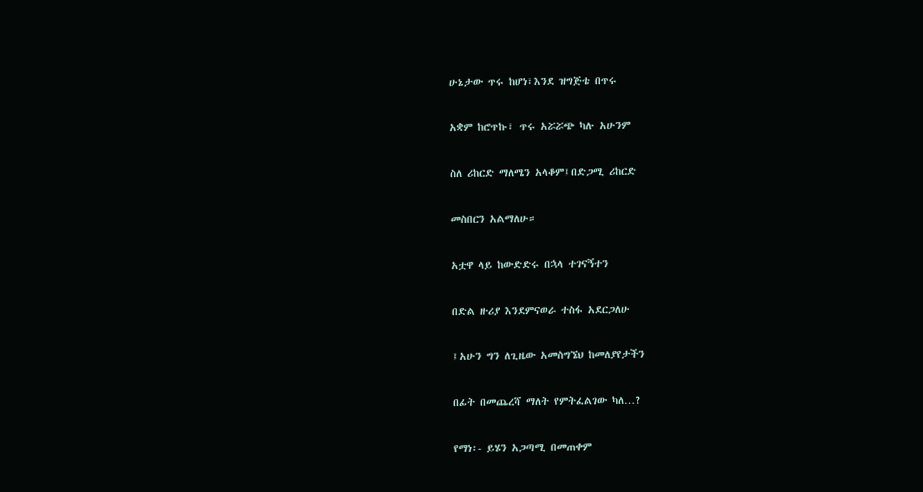ሁኔታው ጥሩ ከሆነ፣እንደ ዝግጅቴ በጥሩ

አቋም ከሮጥኩ፣ ጥሩ አሯሯጭ ካሉ አሁንም

ስለ ሪከርድ ማለሜን አላቆም፤በድጋሚ ሪከርድ

መስበርን አልማለሁ።

አቷዋ ላይ ከውድድሩ በኋላ ተገናኝተን

በድል ዙሪያ እንደምናወራ ተስፋ አደርጋለሁ

፤አሁን ግን ለጊዜው አመስግኜህ ከመለያየታችን

በፊት በመጨረሻ ማለት የምትፈልገው ካለ…?

የማነ፡- ይሄን አጋጣሚ በመጠቀም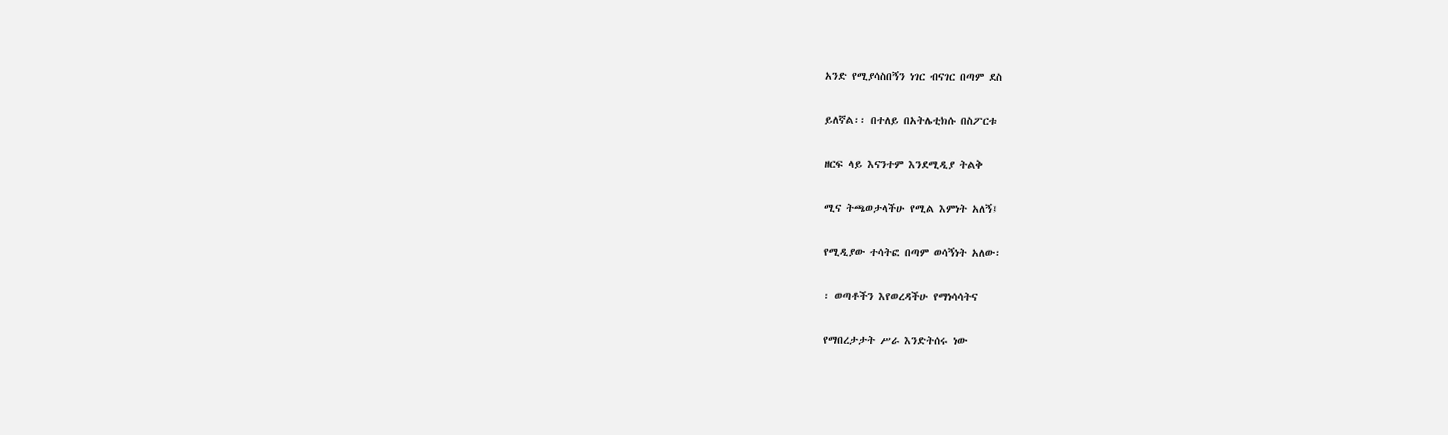አንድ የሚያሳስበኝን ነገር ብናገር በጣም ደስ

ይለኛል፡፡ በተለይ በአትሌቲክሱ በስፖርቱ

ዘርፍ ላይ እናንተም እንደሚዲያ ትልቅ

ሚና ትጫወታላችሁ የሚል እምነት አለኝ፤

የሚዲያው ተሳትፎ በጣም ወሳኝነት አለው፡

፡ ወጣቶችን እየወረዳችሁ የማነሳሳትና

የማበረታታት ሥራ እንድትሰሩ ነው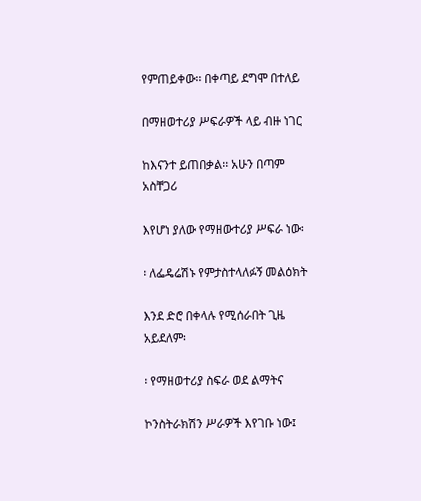የምጠይቀው፡፡ በቀጣይ ደግሞ በተለይ

በማዘወተሪያ ሥፍራዎች ላይ ብዙ ነገር

ከእናንተ ይጠበቃል፡፡ አሁን በጣም አስቸጋሪ

እየሆነ ያለው የማዘውተሪያ ሥፍራ ነው፡

፡ ለፌዴሬሽኑ የምታስተላለፉኝ መልዕክት

እንደ ድሮ በቀላሉ የሚሰራበት ጊዜ አይደለም፡

፡ የማዘወተሪያ ስፍራ ወደ ልማትና

ኮንስትራክሽን ሥራዎች እየገቡ ነው፤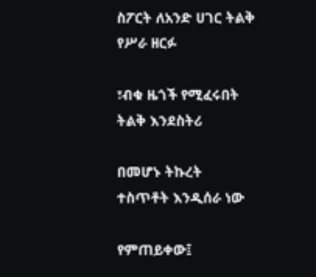ስፖርት ለአንድ ሀገር ትልቅ የሥራ ዘርፉ

፣ብቁ ዜጎች የሚፈሩበት ትልቅ እንደስትሪ

በመሆኑ ትኩረት ተስጥቶት እንዲሰራ ነው

የምጠይቀው፤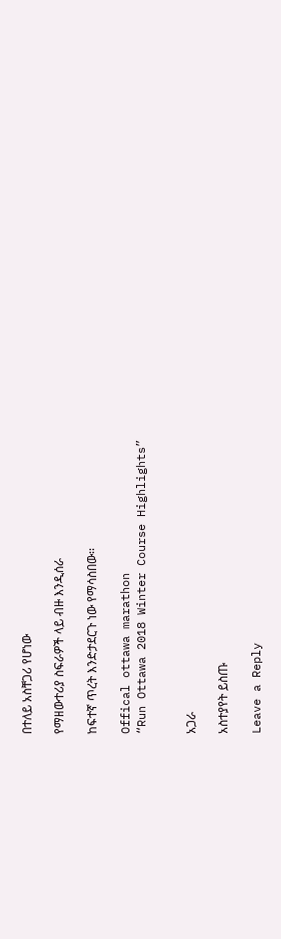በተለይ አስቸጋሪ የሆነው

የማዘውተሪያ ስፍራዎች ላይ ብዙ እንዲሰራ

ከፍተኛ ጥረት እንድታደርጉ ነው የማሳስበው፡፡

Offical ottawa marathon
“Run Ottawa 2018 Winter Course Highlights”


አጋራ

አስተያየት ይስጡ

Leave a Reply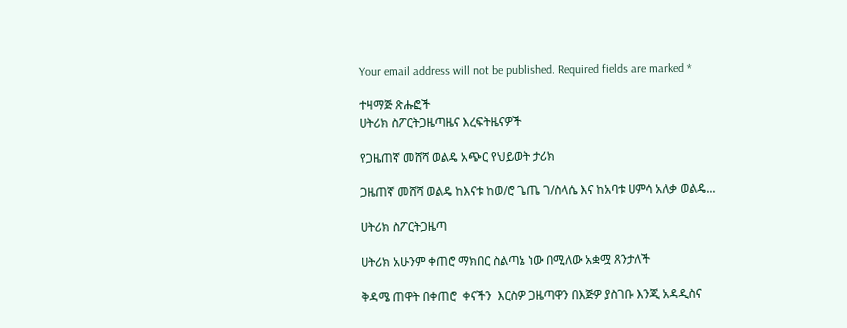Your email address will not be published. Required fields are marked *

ተዛማጅ ጽሑፎች
ሀትሪክ ስፖርትጋዜጣዜና እረፍትዜናዎች

የጋዜጠኛ መሸሻ ወልዴ አጭር የህይወት ታሪክ

ጋዜጠኛ መሸሻ ወልዴ ከእናቱ ከወ/ሮ ጌጤ ገ/ስላሴ እና ከአባቱ ሀምሳ አለቃ ወልዴ...

ሀትሪክ ስፖርትጋዜጣ

ሀትሪክ አሁንም ቀጠሮ ማክበር ስልጣኔ ነው በሚለው አቋሟ ጸንታለች

ቅዳሜ ጠዋት በቀጠሮ  ቀናችን  እርስዎ ጋዜጣዋን በእጅዎ ያስገቡ እንጂ አዳዲስና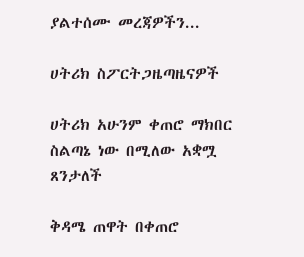ያልተሰሙ መረጃዎችን...

ሀትሪክ ስፖርትጋዜጣዜናዎች

ሀትሪክ አሁንም ቀጠሮ ማክበር ስልጣኔ ነው በሚለው አቋሟ ጸንታለች

ቅዳሜ ጠዋት በቀጠሮ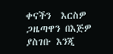ቀናችን  እርስዎ ጋዜጣዋን በእጅዎ ያስገቡ እንጂ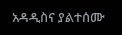አዳዲስና ያልተሰሙ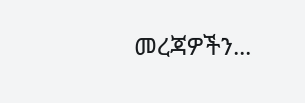መረጃዎችን...